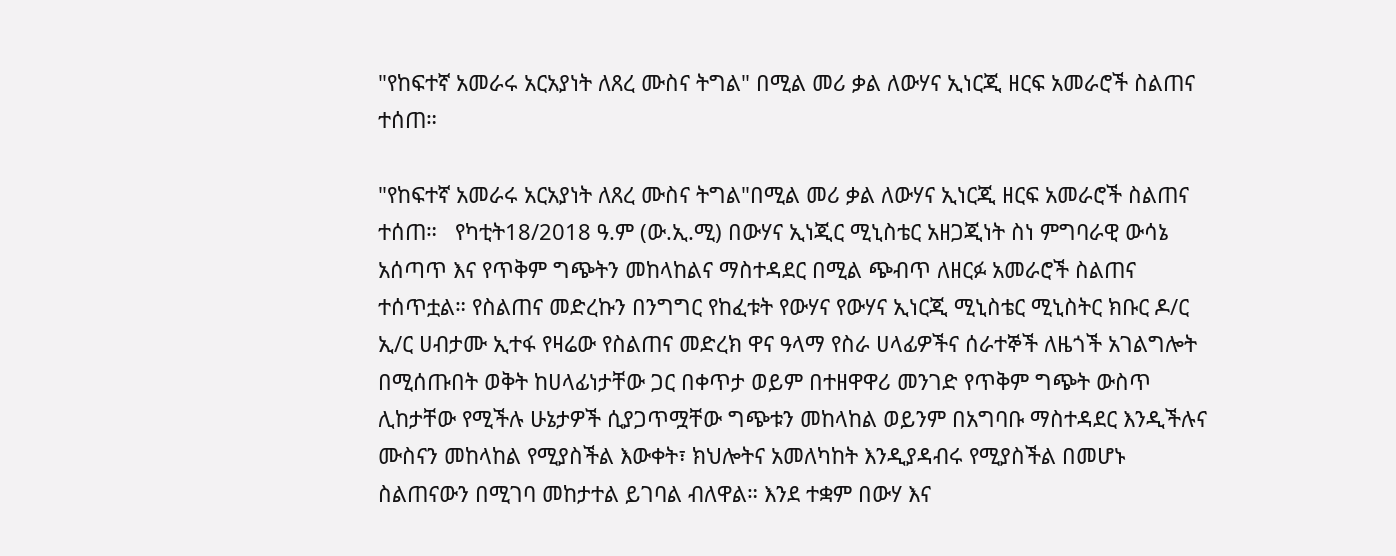"የከፍተኛ አመራሩ አርአያነት ለጸረ ሙስና ትግል" በሚል መሪ ቃል ለውሃና ኢነርጂ ዘርፍ አመራሮች ስልጠና ተሰጠ።

"የከፍተኛ አመራሩ አርአያነት ለጸረ ሙስና ትግል"በሚል መሪ ቃል ለውሃና ኢነርጂ ዘርፍ አመራሮች ስልጠና ተሰጠ።   የካቲት18/2018 ዓ.ም (ው.ኢ.ሚ) በውሃና ኢነጂር ሚኒስቴር አዘጋጂነት ስነ ምግባራዊ ውሳኔ አሰጣጥ እና የጥቅም ግጭትን መከላከልና ማስተዳደር በሚል ጭብጥ ለዘርፉ አመራሮች ስልጠና ተሰጥቷል። የስልጠና መድረኩን በንግግር የከፈቱት የውሃና የውሃና ኢነርጂ ሚኒስቴር ሚኒስትር ክቡር ዶ/ር ኢ/ር ሀብታሙ ኢተፋ የዛሬው የስልጠና መድረክ ዋና ዓላማ የስራ ሀላፊዎችና ሰራተኞች ለዜጎች አገልግሎት በሚሰጡበት ወቅት ከሀላፊነታቸው ጋር በቀጥታ ወይም በተዘዋዋሪ መንገድ የጥቅም ግጭት ውስጥ ሊከታቸው የሚችሉ ሁኔታዎች ሲያጋጥሟቸው ግጭቱን መከላከል ወይንም በአግባቡ ማስተዳደር እንዲችሉና ሙስናን መከላከል የሚያስችል እውቀት፣ ክህሎትና አመለካከት እንዲያዳብሩ የሚያስችል በመሆኑ ስልጠናውን በሚገባ መከታተል ይገባል ብለዋል። እንደ ተቋም በውሃ እና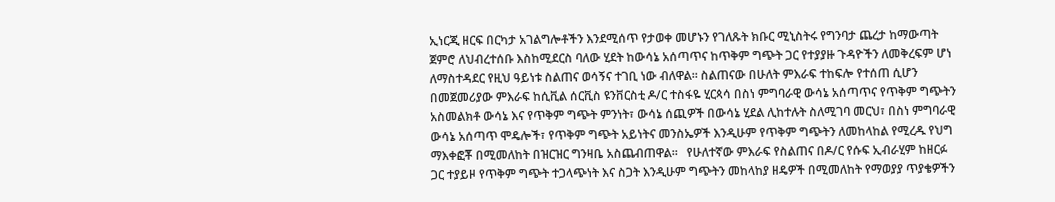ኢነርጂ ዘርፍ በርካታ አገልግሎቶችን እንደሚሰጥ የታወቀ መሆኑን የገለጹት ክቡር ሚኒስትሩ የግንባታ ጨረታ ከማውጣት ጀምሮ ለህብረተሰቡ እስከሚደርስ ባለው ሂደት ከውሳኔ አሰጣጥና ከጥቅም ግጭት ጋር የተያያዙ ጉዳዮችን ለመቅረፍም ሆነ ለማስተዳደር የዚህ ዓይነቱ ስልጠና ወሳኝና ተገቢ ነው ብለዋል። ስልጠናው በሁለት ምእራፍ ተከፍሎ የተሰጠ ሲሆን በመጀመሪያው ምእራፍ ከሲቪል ሰርቪስ ዩንቨርስቲ ዶ/ር ተስፋዬ ሂርጳሳ በስነ ምግባራዊ ውሳኔ አሰጣጥና የጥቅም ግጭትን አስመልክቶ ውሳኔ እና የጥቅም ግጭት ምንነት፣ ውሳኔ ሰጪዎች በውሳኔ ሂደል ሊከተሉት ስለሚገባ መርህ፣ በስነ ምግባራዊ ውሳኔ አሰጣጥ ሞዴሎች፣ የጥቅም ግጭት አይነትና መንስኤዎች እንዲሁም የጥቅም ግጭትን ለመከላከል የሚረዱ የህግ ማእቀፎቾ በሚመለከት በዝርዝር ግንዛቤ አስጨብጠዋል።   የሁለተኛው ምእራፍ የስልጠና በዶ/ር የሱፍ ኢብራሂም ከዘርፉ ጋር ተያይዞ የጥቅም ግጭት ተጋላጭነት እና ስጋት እንዲሁም ግጭትን መከላከያ ዘዴዎች በሚመለከት የማወያያ ጥያቄዎችን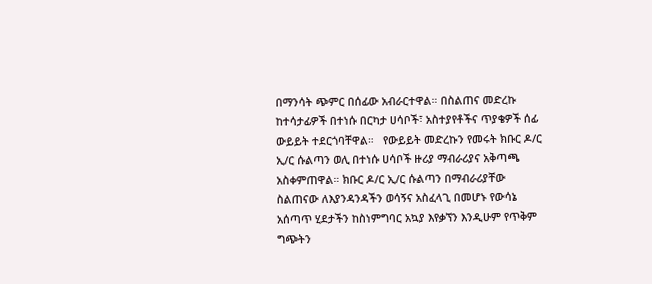በማንሳት ጭምር በሰፊው አብራርተዋል። በስልጠና መድረኩ ከተሳታፊዎች በተነሱ በርካታ ሀሳቦች፣ አስተያየቶችና ጥያቄዎች ሰፊ ውይይት ተደርጎባቸዋል።   የውይይት መድረኩን የመሩት ክቡር ዶ/ር ኢ/ር ሱልጣን ወሊ በተነሱ ሀሳቦች ዙሪያ ማብራሪያና አቅጣጫ አስቀምጠዋል። ክቡር ዶ/ር ኢ/ር ሱልጣን በማብራሪያቸው ስልጠናው ለእያንዳንዳችን ወሳኝና አስፈላጊ በመሆኑ የውሳኔ አሰጣጥ ሂደታችን ከስነምግባር አኳያ እየቃኘን እንዲሁም የጥቅም ግጭትን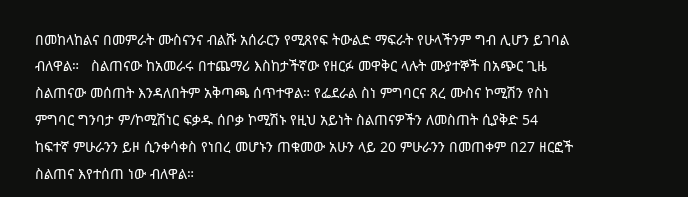በመከላከልና በመምራት ሙስናንና ብልሹ አሰራርን የሚጸየፍ ትውልድ ማፍራት የሁላችንም ግብ ሊሆን ይገባል ብለዋል።   ስልጠናው ከአመራሩ በተጨማሪ እስከታችኛው የዘርፉ መዋቅር ላሉት ሙያተኞች በአጭር ጊዜ ስልጠናው መሰጠት እንዳለበትም አቅጣጫ ሰጥተዋል። የፌደራል ስነ ምግባርና ጸረ ሙስና ኮሚሽን የስነ ምግባር ግንባታ ም/ኮሚሽነር ፍቃዱ ሰቦቃ ኮሚሽኑ የዚህ አይነት ስልጠናዎችን ለመስጠት ሲያቅድ 54 ከፍተኛ ምሁራንን ይዞ ሲንቀሳቀስ የነበረ መሆኑን ጠቁመው አሁን ላይ 20 ምሁራንን በመጠቀም በ27 ዘርፎች ስልጠና እየተሰጠ ነው ብለዋል።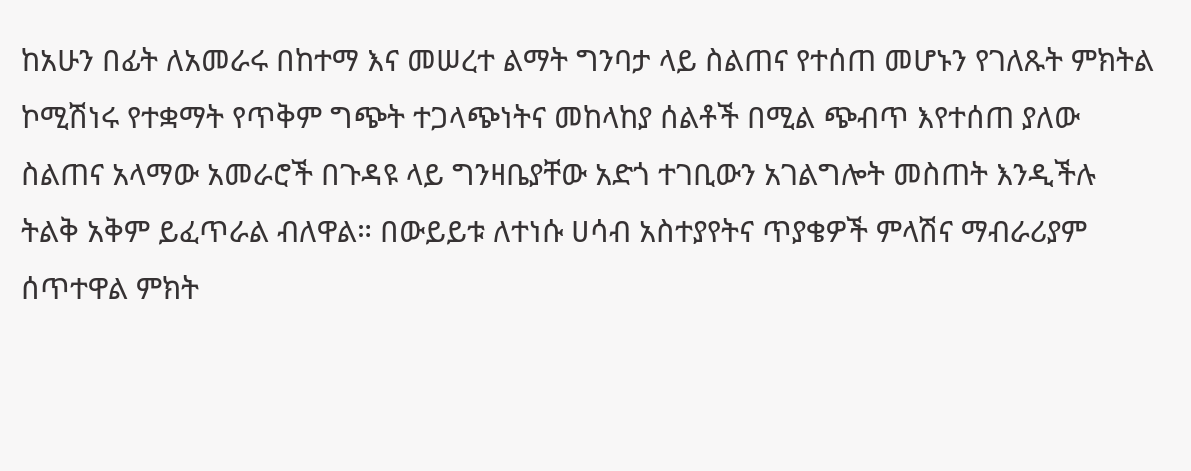ከአሁን በፊት ለአመራሩ በከተማ እና መሠረተ ልማት ግንባታ ላይ ስልጠና የተሰጠ መሆኑን የገለጹት ምክትል ኮሚሽነሩ የተቋማት የጥቅም ግጭት ተጋላጭነትና መከላከያ ሰልቶች በሚል ጭብጥ እየተሰጠ ያለው ስልጠና አላማው አመራሮች በጉዳዩ ላይ ግንዛቤያቸው አድጎ ተገቢውን አገልግሎት መስጠት እንዲችሉ ትልቅ አቅም ይፈጥራል ብለዋል። በውይይቱ ለተነሱ ሀሳብ አስተያየትና ጥያቄዎች ምላሽና ማብራሪያም ሰጥተዋል ምክት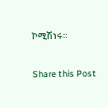ኮሚሽነሩ።

Share this Post